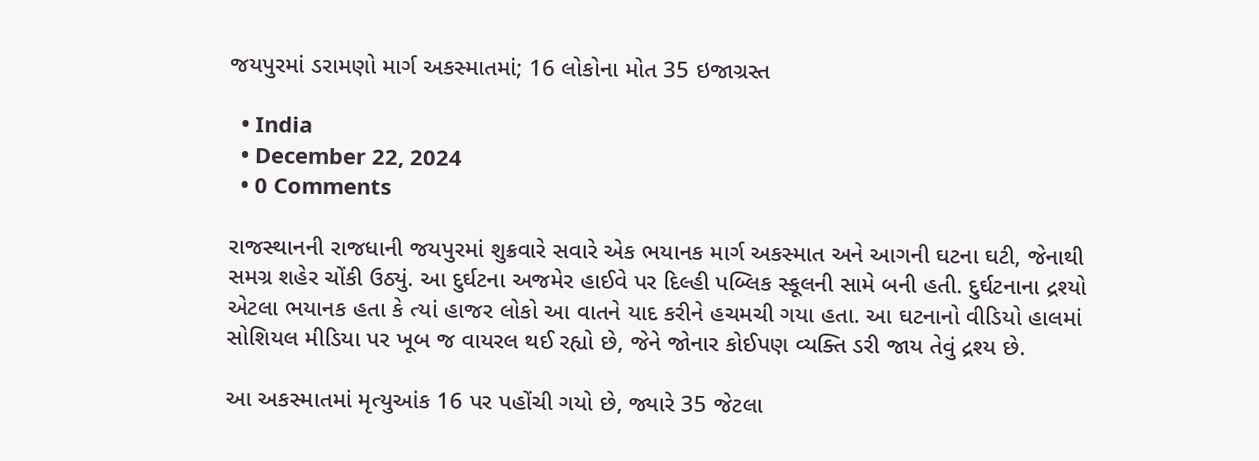જયપુરમાં ડરામણો માર્ગ અકસ્માતમાં; 16 લોકોના મોત 35 ઇજાગ્રસ્ત

  • India
  • December 22, 2024
  • 0 Comments

રાજસ્થાનની રાજધાની જયપુરમાં શુક્રવારે સવારે એક ભયાનક માર્ગ અકસ્માત અને આગની ઘટના ઘટી, જેનાથી સમગ્ર શહેર ચોંકી ઉઠ્યું. આ દુર્ઘટના અજમેર હાઈવે પર દિલ્હી પબ્લિક સ્કૂલની સામે બની હતી. દુર્ઘટનાના દ્રશ્યો એટલા ભયાનક હતા કે ત્યાં હાજર લોકો આ વાતને યાદ કરીને હચમચી ગયા હતા. આ ઘટનાનો વીડિયો હાલમાં સોશિયલ મીડિયા પર ખૂબ જ વાયરલ થઈ રહ્યો છે, જેને જોનાર કોઈપણ વ્યક્તિ ડરી જાય તેવું દ્રશ્ય છે.

આ અકસ્માતમાં મૃત્યુઆંક 16 પર પહોંચી ગયો છે, જ્યારે 35 જેટલા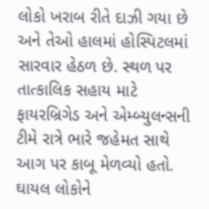લોકો ખરાબ રીતે દાઝી ગયા છે અને તેઓ હાલમાં હોસ્પિટલમાં સારવાર હેઠળ છે. સ્થળ પર તાત્કાલિક સહાય માટે ફાયરબ્રિગેડ અને એમ્બ્યુલન્સની ટીમે રાત્રે ભારે જહેમત સાથે આગ પર કાબૂ મેળવ્યો હતો. ઘાયલ લોકોને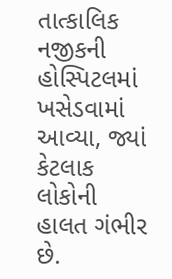તાત્કાલિક નજીકની હોસ્પિટલમાં ખસેડવામાં આવ્યા, જ્યાં કેટલાક લોકોની હાલત ગંભીર છે.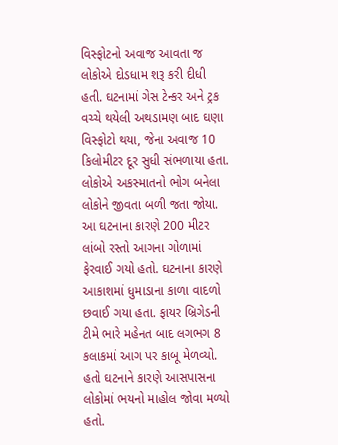વિસ્ફોટનો અવાજ આવતા જ લોકોએ દોડધામ શરૂ કરી દીધી હતી. ઘટનામાં ગેસ ટેન્કર અને ટ્રક વચ્ચે થયેલી અથડામણ બાદ ઘણા વિસ્ફોટો થયા, જેના અવાજ 10 કિલોમીટર દૂર સુધી સંભળાયા હતા. લોકોએ અકસ્માતનો ભોગ બનેલા લોકોને જીવતા બળી જતા જોયા. આ ઘટનાના કારણે 200 મીટર લાંબો રસ્તો આગના ગોળામાં ફેરવાઈ ગયો હતો. ઘટનાના કારણે આકાશમાં ધુમાડાના કાળા વાદળો છવાઈ ગયા હતા. ફાયર બ્રિગેડની ટીમે ભારે મહેનત બાદ લગભગ 8 કલાકમાં આગ પર કાબૂ મેળવ્યો. હતો ઘટનાને કારણે આસપાસના લોકોમાં ભયનો માહોલ જોવા મળ્યો હતો.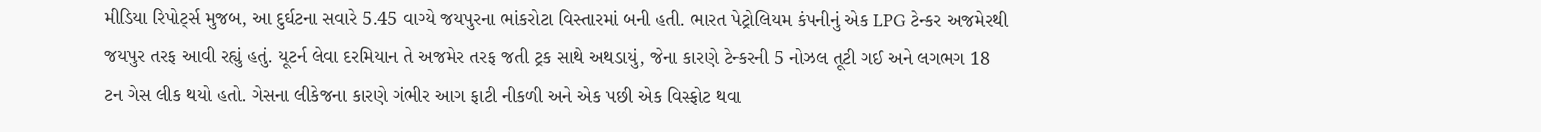મીડિયા રિપોર્ટ્સ મુજબ, આ દુર્ઘટના સવારે 5.45 વાગ્યે જયપુરના ભાંકરોટા વિસ્તારમાં બની હતી. ભારત પેટ્રોલિયમ કંપનીનું એક LPG ટેન્કર અજમેરથી જયપુર તરફ આવી રહ્યું હતું. યૂટર્ન લેવા દરમિયાન તે અજમેર તરફ જતી ટ્રક સાથે અથડાયું, જેના કારણે ટેન્કરની 5 નોઝલ તૂટી ગઈ અને લગભગ 18 ટન ગેસ લીક થયો હતો. ગેસના લીકેજના કારણે ગંભીર આગ ફાટી નીકળી અને એક પછી એક વિસ્ફોટ થવા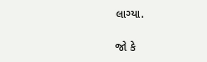લાગ્યા.

જો કે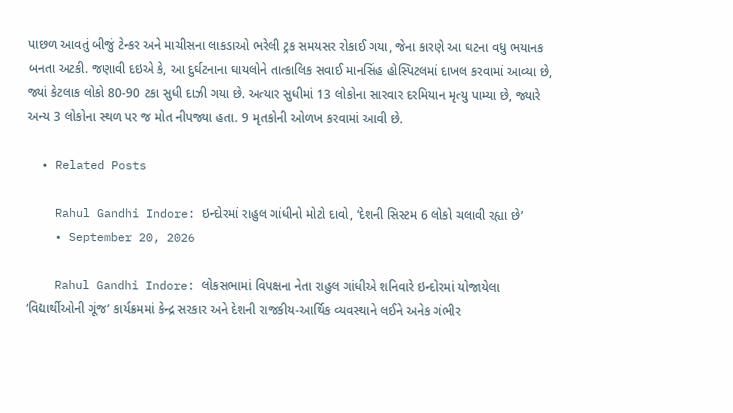પાછળ આવતું બીજું ટેન્કર અને માચીસના લાકડાઓ ભરેલી ટ્રક સમયસર રોકાઈ ગયા, જેના કારણે આ ઘટના વધુ ભયાનક બનતા અટકી. જણાવી દઇએ કે, આ દુર્ઘટનાના ઘાયલોને તાત્કાલિક સવાઈ માનસિંહ હોસ્પિટલમાં દાખલ કરવામાં આવ્યા છે, જ્યાં કેટલાક લોકો 80-90 ટકા સુધી દાઝી ગયા છે. અત્યાર સુધીમાં 13 લોકોના સારવાર દરમિયાન મૃત્યુ પામ્યા છે, જ્યારે અન્ય 3 લોકોના સ્થળ પર જ મોત નીપજ્યા હતા. 9 મૃતકોની ઓળખ કરવામાં આવી છે.

  • Related Posts

    Rahul Gandhi Indore: ઇન્દોરમાં રાહુલ ગાંધીનો મોટો દાવો, ‘દેશની સિસ્ટમ 6 લોકો ચલાવી રહ્યા છે’
    • September 20, 2026

    Rahul Gandhi Indore: લોકસભામાં વિપક્ષના નેતા રાહુલ ગાંધીએ શનિવારે ઇન્દોરમાં યોજાયેલા ‘વિદ્યાર્થીઓની ગૂંજ’ કાર્યક્રમમાં કેન્દ્ર સરકાર અને દેશની રાજકીય-આર્થિક વ્યવસ્થાને લઈને અનેક ગંભીર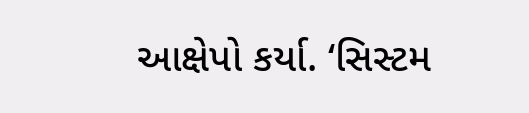આક્ષેપો કર્યા. ‘સિસ્ટમ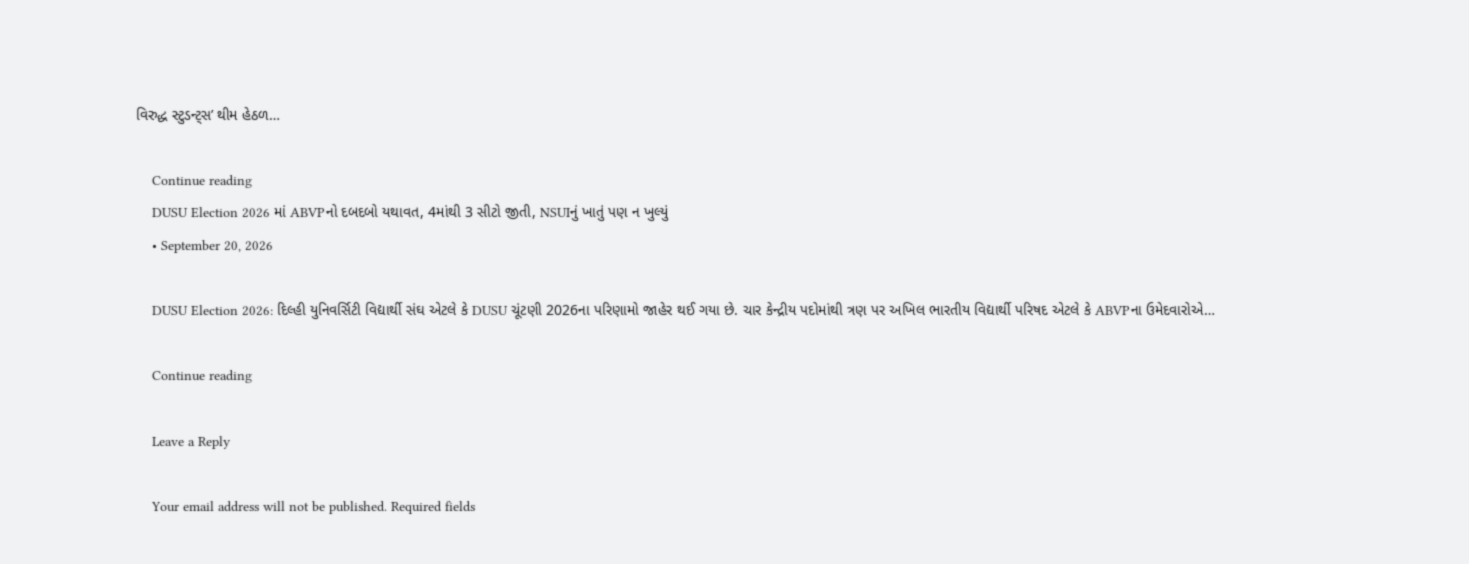વિરુદ્ધ સ્ટુડન્ટ્સ’ થીમ હેઠળ…

    Continue reading
    DUSU Election 2026 માં ABVPનો દબદબો યથાવત, 4માંથી 3 સીટો જીતી, NSUIનું ખાતું પણ ન ખુલ્યું
    • September 20, 2026

    DUSU Election 2026: દિલ્હી યુનિવર્સિટી વિદ્યાર્થી સંઘ એટલે કે DUSU ચૂંટણી 2026ના પરિણામો જાહેર થઈ ગયા છે. ચાર કેન્દ્રીય પદોમાંથી ત્રણ પર અખિલ ભારતીય વિદ્યાર્થી પરિષદ એટલે કે ABVPના ઉમેદવારોએ…

    Continue reading

    Leave a Reply

    Your email address will not be published. Required fields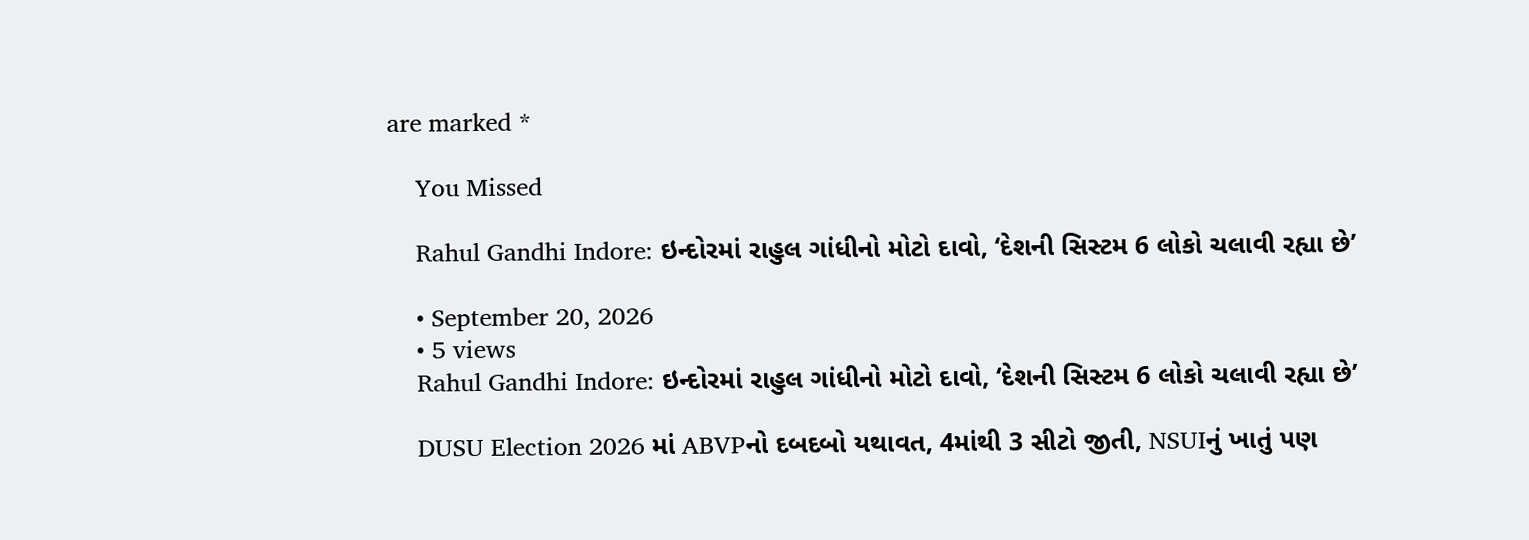are marked *

    You Missed

    Rahul Gandhi Indore: ઇન્દોરમાં રાહુલ ગાંધીનો મોટો દાવો, ‘દેશની સિસ્ટમ 6 લોકો ચલાવી રહ્યા છે’

    • September 20, 2026
    • 5 views
    Rahul Gandhi Indore: ઇન્દોરમાં રાહુલ ગાંધીનો મોટો દાવો, ‘દેશની સિસ્ટમ 6 લોકો ચલાવી રહ્યા છે’

    DUSU Election 2026 માં ABVPનો દબદબો યથાવત, 4માંથી 3 સીટો જીતી, NSUIનું ખાતું પણ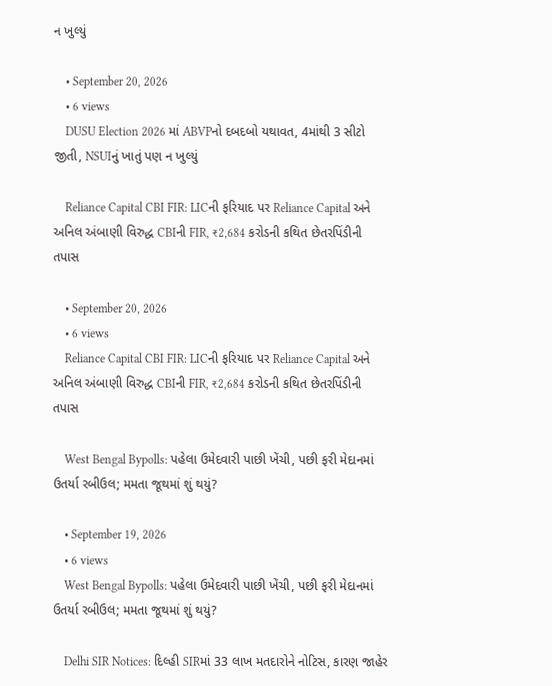ન ખુલ્યું

    • September 20, 2026
    • 6 views
    DUSU Election 2026 માં ABVPનો દબદબો યથાવત, 4માંથી 3 સીટો જીતી, NSUIનું ખાતું પણ ન ખુલ્યું

    Reliance Capital CBI FIR: LICની ફરિયાદ પર Reliance Capital અને અનિલ અંબાણી વિરુદ્ધ CBIની FIR, ₹2,684 કરોડની કથિત છેતરપિંડીની તપાસ

    • September 20, 2026
    • 6 views
    Reliance Capital CBI FIR: LICની ફરિયાદ પર Reliance Capital અને અનિલ અંબાણી વિરુદ્ધ CBIની FIR, ₹2,684 કરોડની કથિત છેતરપિંડીની તપાસ

    West Bengal Bypolls: પહેલા ઉમેદવારી પાછી ખેંચી, પછી ફરી મેદાનમાં ઉતર્યા રબીઉલ; મમતા જૂથમાં શું થયું?

    • September 19, 2026
    • 6 views
    West Bengal Bypolls: પહેલા ઉમેદવારી પાછી ખેંચી, પછી ફરી મેદાનમાં ઉતર્યા રબીઉલ; મમતા જૂથમાં શું થયું?

    Delhi SIR Notices: દિલ્હી SIRમાં 33 લાખ મતદારોને નોટિસ, કારણ જાહેર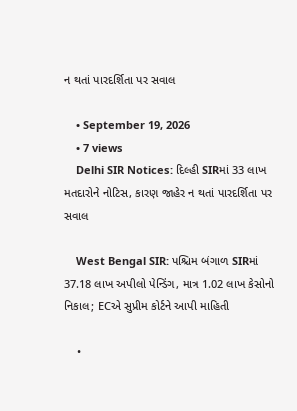ન થતાં પારદર્શિતા પર સવાલ

    • September 19, 2026
    • 7 views
    Delhi SIR Notices: દિલ્હી SIRમાં 33 લાખ મતદારોને નોટિસ, કારણ જાહેર ન થતાં પારદર્શિતા પર સવાલ

    West Bengal SIR: પશ્ચિમ બંગાળ SIRમાં 37.18 લાખ અપીલો પેન્ડિંગ, માત્ર 1.02 લાખ કેસોનો નિકાલ; ECએ સુપ્રીમ કોર્ટને આપી માહિતી

    •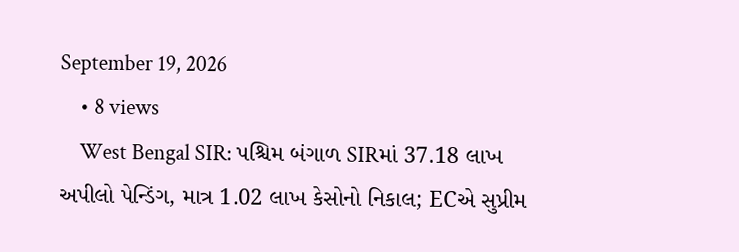September 19, 2026
    • 8 views
    West Bengal SIR: પશ્ચિમ બંગાળ SIRમાં 37.18 લાખ અપીલો પેન્ડિંગ, માત્ર 1.02 લાખ કેસોનો નિકાલ; ECએ સુપ્રીમ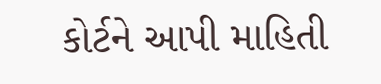કોર્ટને આપી માહિતી